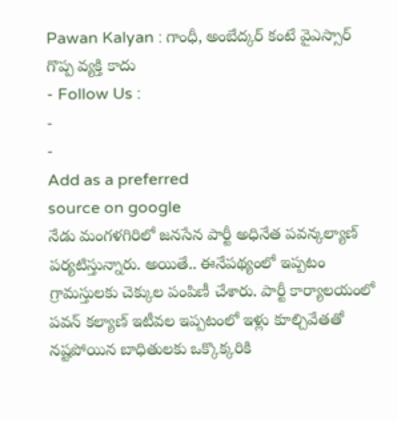Pawan Kalyan : గాంధీ, అంబేద్కర్ కంటే వైఎస్సార్ గొప్ప వ్యక్తి కాదు
- Follow Us :
-
-
Add as a preferred
source on google
నేడు మంగళగిరిలో జనసేన పార్టీ అధినేత పవన్కల్యాణ్ పర్యటిస్తున్నారు. అయితే.. ఈనేపథ్యంలో ఇప్పటం గ్రామస్తులకు చెక్కుల పంపిణీ చేశారు. పార్టీ కార్యాలయంలో పవన్ కల్యాణ్ ఇటీవల ఇప్పటంలో ఇళ్లు కూల్చివేతతో నష్టపోయిన బాధితులకు ఒక్కొక్కరికి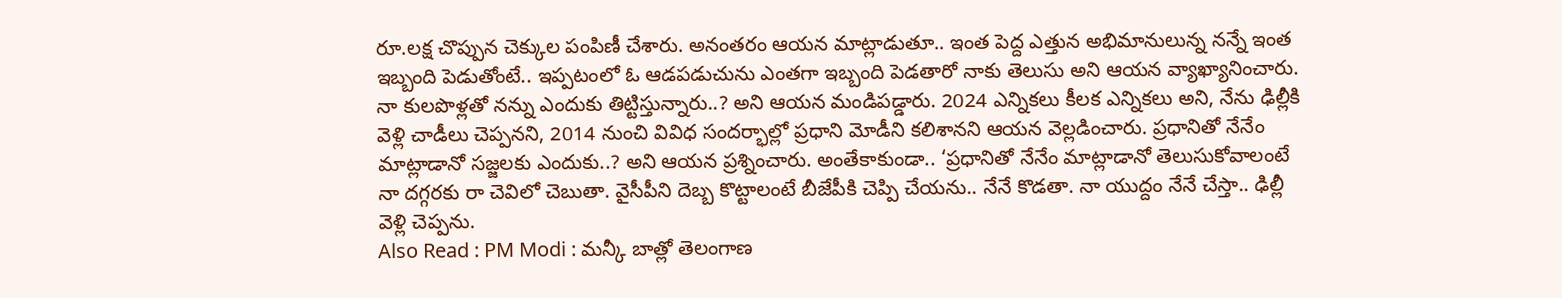రూ.లక్ష చొప్పున చెక్కుల పంపిణీ చేశారు. అనంతరం ఆయన మాట్లాడుతూ.. ఇంత పెద్ద ఎత్తున అభిమానులున్న నన్నే ఇంత ఇబ్బంది పెడుతోంటే.. ఇప్పటంలో ఓ ఆడపడుచును ఎంతగా ఇబ్బంది పెడతారో నాకు తెలుసు అని ఆయన వ్యాఖ్యానించారు. నా కులపొళ్లతో నన్ను ఎందుకు తిట్టిస్తున్నారు..? అని ఆయన మండిపడ్డారు. 2024 ఎన్నికలు కీలక ఎన్నికలు అని, నేను ఢిల్లీకి వెళ్లి చాడీలు చెప్పనని, 2014 నుంచి వివిధ సందర్భాల్లో ప్రధాని మోడీని కలిశానని ఆయన వెల్లడించారు. ప్రధానితో నేనేం మాట్లాడానో సజ్జలకు ఎందుకు..? అని ఆయన ప్రశ్నించారు. అంతేకాకుండా.. ‘ప్రధానితో నేనేం మాట్లాడానో తెలుసుకోవాలంటే నా దగ్గరకు రా చెవిలో చెబుతా. వైసీపీని దెబ్బ కొట్టాలంటే బీజేపీకి చెప్పి చేయను.. నేనే కొడతా. నా యుద్దం నేనే చేస్తా.. ఢిల్లీ వెళ్లి చెప్పను.
Also Read : PM Modi : మన్కీ బాత్లో తెలంగాణ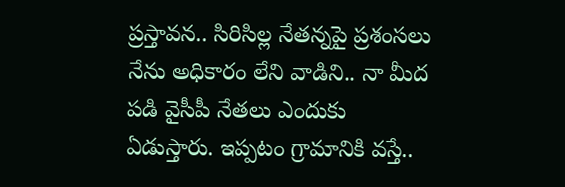ప్రస్తావన.. సిరిసిల్ల నేతన్నపై ప్రశంసలు
నేను అధికారం లేని వాడిని.. నా మీద పడి వైసీపీ నేతలు ఎందుకు ఏడుస్తారు. ఇప్పటం గ్రామానికి వస్తే..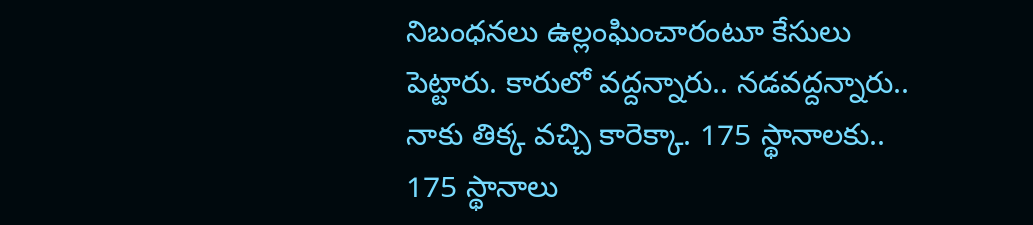నిబంధనలు ఉల్లంఘించారంటూ కేసులు పెట్టారు. కారులో వద్దన్నారు.. నడవద్దన్నారు.. నాకు తిక్క వచ్చి కారెక్కా. 175 స్థానాలకు.. 175 స్థానాలు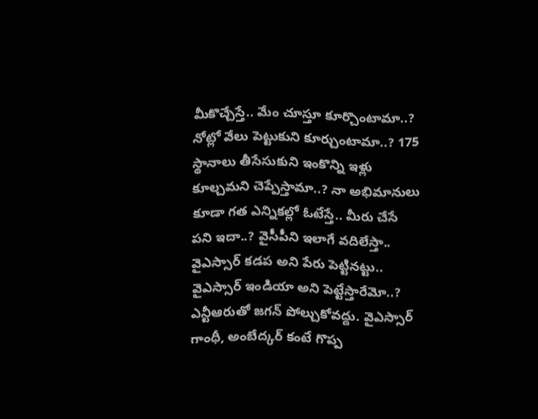మీకొచ్చేస్తే.. మేం చూస్తూ కూర్చొంటామా..? నోట్లో వేలు పెట్టుకుని కూర్చుంటామా..? 175 స్థానాలు తీసేసుకుని ఇంకొన్ని ఇళ్లు కూల్చమని చెప్పేస్తామా..? నా అభిమానులు కూడా గత ఎన్నికల్లో ఓటేస్తే.. మీరు చేసే పని ఇదా..? వైసీపీని ఇలాగే వదిలేస్తా.. వైఎస్సార్ కడప అని పేరు పెట్టినట్టు.. వైఎస్సార్ ఇండియా అని పెట్టేస్తారేమో..? ఎన్టీఆరుతో జగన్ పోల్చుకోవద్దు. వైఎస్సార్ గాంధీ, అంబేద్కర్ కంటే గొప్ప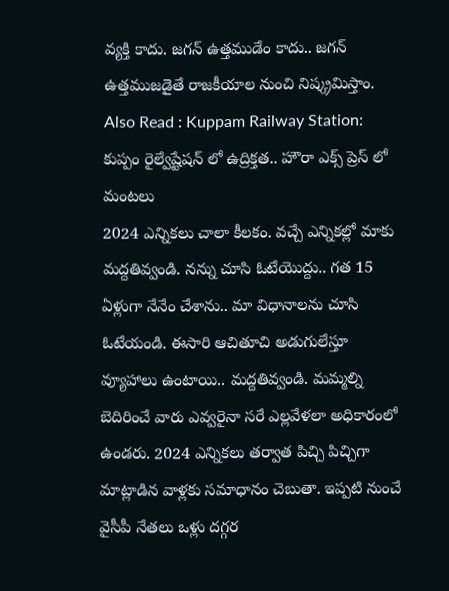వ్యక్తి కాదు. జగన్ ఉత్తముడేం కాదు.. జగన్ ఉత్తముజడైతే రాజకీయాల నుంచి నిష్క్రమిస్తాం.
Also Read : Kuppam Railway Station: కుప్పం రైల్వేష్టేషన్ లో ఉద్రిక్తత.. హౌరా ఎక్స్ ప్రెస్ లో మంటలు
2024 ఎన్నికలు చాలా కీలకం. వచ్చే ఎన్నికల్లో మాకు మద్దతివ్వండి. నన్ను చూసి ఓటేయొద్దు.. గత 15 ఏళ్లుగా నేనేం చేశాను.. మా విధానాలను చూసి ఓటేయండి. ఈసారి ఆచితూచి అడుగులేస్తూ వ్యూహాలు ఉంటాయి.. మద్దతివ్వండి. మమ్మల్ని బెదిరించే వారు ఎవ్వరైనా సరే ఎల్లవేళలా అధికారంలో ఉండరు. 2024 ఎన్నికలు తర్వాత పిచ్చి పిచ్చిగా మాట్లాడిన వాళ్లకు సమాధానం చెబుతా. ఇప్పటి నుంచే వైసీపీ నేతలు ఒళ్లు దగ్గర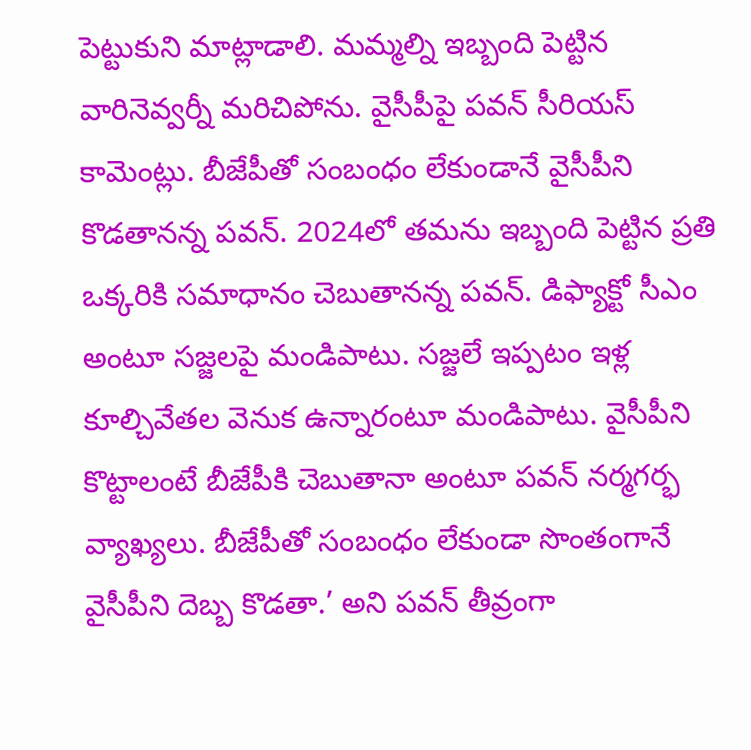పెట్టుకుని మాట్లాడాలి. మమ్మల్ని ఇబ్బంది పెట్టిన వారినెవ్వర్నీ మరిచిపోను. వైసీపీపై పవన్ సీరియస్ కామెంట్లు. బీజేపీతో సంబంధం లేకుండానే వైసీపీని కొడతానన్న పవన్. 2024లో తమను ఇబ్బంది పెట్టిన ప్రతి ఒక్కరికి సమాధానం చెబుతానన్న పవన్. డిఫ్యాక్టో సీఎం అంటూ సజ్జలపై మండిపాటు. సజ్జలే ఇప్పటం ఇళ్ల కూల్చివేతల వెనుక ఉన్నారంటూ మండిపాటు. వైసీపీని కొట్టాలంటే బీజేపీకి చెబుతానా అంటూ పవన్ నర్మగర్భ వ్యాఖ్యలు. బీజేపీతో సంబంధం లేకుండా సొంతంగానే వైసీపీని దెబ్బ కొడతా.’ అని పవన్ తీవ్రంగా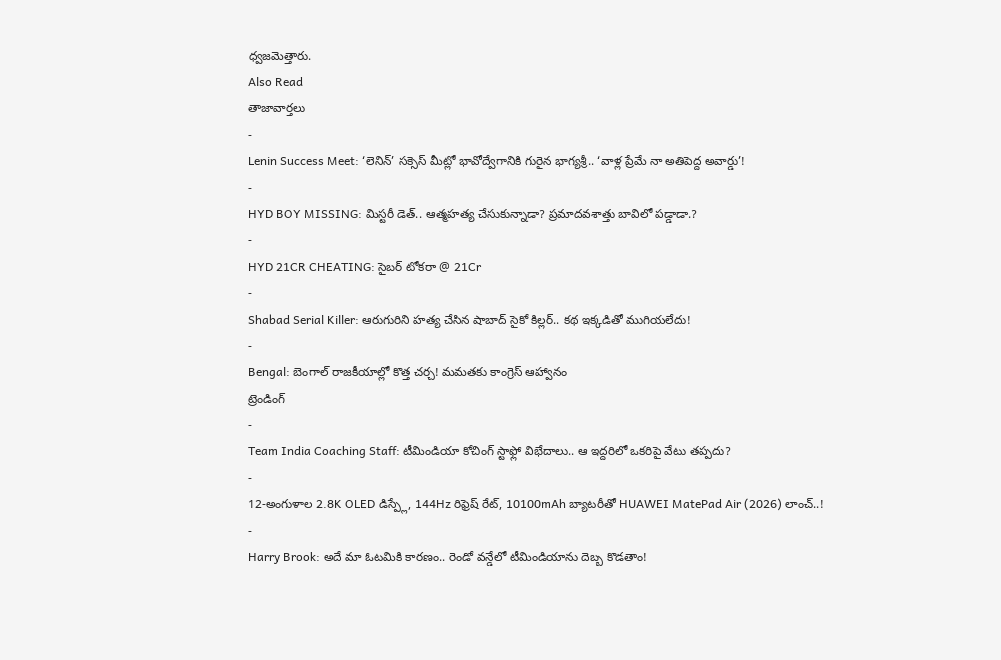ధ్వజమెత్తారు.
Also Read
తాజావార్తలు
-
Lenin Success Meet: ‘లెనిన్’ సక్సెస్ మీట్లో భావోద్వేగానికి గురైన భాగ్యశ్రీ.. ‘వాళ్ల ప్రేమే నా అతిపెద్ద అవార్డు’!
-
HYD BOY MISSING: మిస్టరీ డెత్.. ఆత్మహత్య చేసుకున్నాడా? ప్రమాదవశాత్తు బావిలో పడ్డాడా.?
-
HYD 21CR CHEATING: సైబర్ టోకరా @ 21Cr
-
Shabad Serial Killer: ఆరుగురిని హత్య చేసిన షాబాద్ సైకో కిల్లర్.. కథ ఇక్కడితో ముగియలేదు!
-
Bengal: బెంగాల్ రాజకీయాల్లో కొత్త చర్చ! మమతకు కాంగ్రెస్ ఆహ్వానం
ట్రెండింగ్
-
Team India Coaching Staff: టీమిండియా కోచింగ్ స్టాఫ్లో విభేదాలు.. ఆ ఇద్దరిలో ఒకరిపై వేటు తప్పదు?
-
12-అంగుళాల 2.8K OLED డిస్ప్లే, 144Hz రిఫ్రెష్ రేట్, 10100mAh బ్యాటరీతో HUAWEI MatePad Air (2026) లాంచ్..!
-
Harry Brook: అదే మా ఓటమికి కారణం.. రెండో వన్డేలో టీమిండియాను దెబ్బ కొడతాం!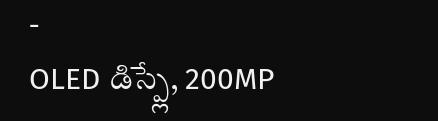-
OLED డిస్ప్లే, 200MP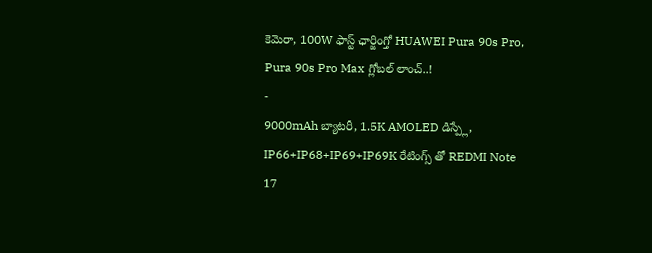కెమెరా, 100W ఫాస్ట్ ఛార్జింగ్తో HUAWEI Pura 90s Pro, Pura 90s Pro Max గ్లోబల్ లాంచ్..!
-
9000mAh బ్యాటరీ, 1.5K AMOLED డిస్ప్లే, IP66+IP68+IP69+IP69K రేటింగ్స్ తో REDMI Note 17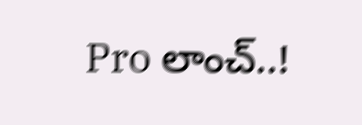Pro లాంచ్..!